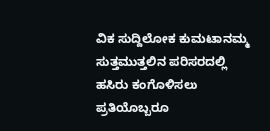ವಿಕ ಸುದ್ದಿಲೋಕ ಕುಮಟಾನಮ್ಮ ಸುತ್ತಮುತ್ತಲಿನ ಪರಿಸರದಲ್ಲಿ ಹಸಿರು ಕಂಗೊಳಿಸಲು ಪ್ರತಿಯೊಬ್ಬರೂ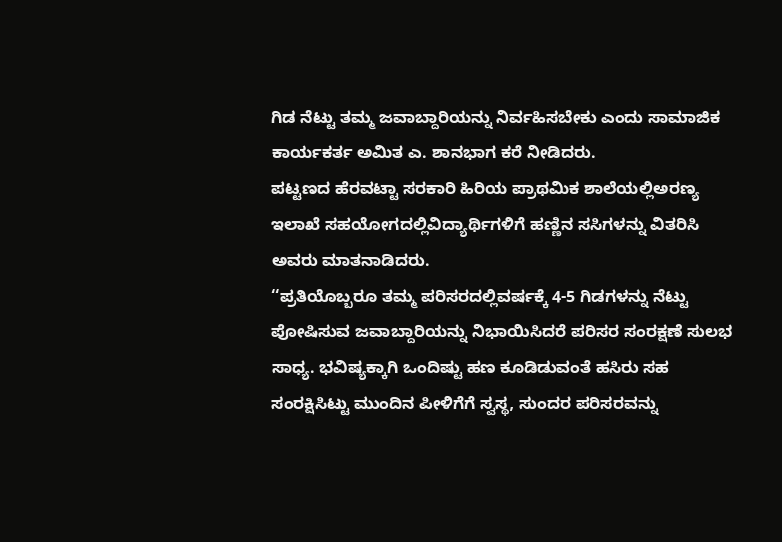ಗಿಡ ನೆಟ್ಟು ತಮ್ಮ ಜವಾಬ್ದಾರಿಯನ್ನು ನಿರ್ವಹಿಸಬೇಕು ಎಂದು ಸಾಮಾಜಿಕ ಕಾರ್ಯಕರ್ತ ಅಮಿತ ಎ. ಶಾನಭಾಗ ಕರೆ ನೀಡಿದರು.
ಪಟ್ಟಣದ ಹೆರವಟ್ಟಾ ಸರಕಾರಿ ಹಿರಿಯ ಪ್ರಾಥಮಿಕ ಶಾಲೆಯಲ್ಲಿಅರಣ್ಯ ಇಲಾಖೆ ಸಹಯೋಗದಲ್ಲಿವಿದ್ಯಾರ್ಥಿಗಳಿಗೆ ಹಣ್ಣಿನ ಸಸಿಗಳನ್ನು ವಿತರಿಸಿ ಅವರು ಮಾತನಾಡಿದರು.
‘‘ಪ್ರತಿಯೊಬ್ಬರೂ ತಮ್ಮ ಪರಿಸರದಲ್ಲಿವರ್ಷಕ್ಕೆ 4-5 ಗಿಡಗಳನ್ನು ನೆಟ್ಟು ಪೋಷಿಸುವ ಜವಾಬ್ದಾರಿಯನ್ನು ನಿಭಾಯಿಸಿದರೆ ಪರಿಸರ ಸಂರಕ್ಷಣೆ ಸುಲಭ ಸಾಧ್ಯ. ಭವಿಷ್ಯಕ್ಕಾಗಿ ಒಂದಿಷ್ಟು ಹಣ ಕೂಡಿಡುವಂತೆ ಹಸಿರು ಸಹ ಸಂರಕ್ಷಿಸಿಟ್ಟು ಮುಂದಿನ ಪೀಳಿಗೆಗೆ ಸ್ವಸ್ಥ, ಸುಂದರ ಪರಿಸರವನ್ನು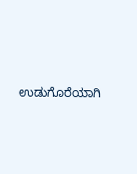ಉಡುಗೊರೆಯಾಗಿ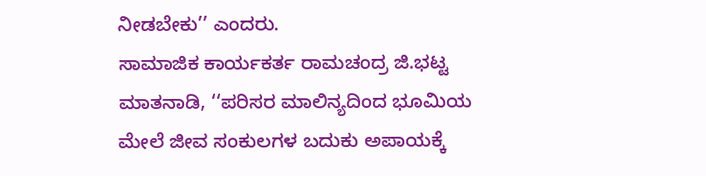ನೀಡಬೇಕು’’ ಎಂದರು.
ಸಾಮಾಜಿಕ ಕಾರ್ಯಕರ್ತ ರಾಮಚಂದ್ರ ಜಿ.ಭಟ್ಟ ಮಾತನಾಡಿ, ‘‘ಪರಿಸರ ಮಾಲಿನ್ಯದಿಂದ ಭೂಮಿಯ ಮೇಲೆ ಜೀವ ಸಂಕುಲಗಳ ಬದುಕು ಅಪಾಯಕ್ಕೆ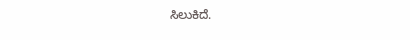ಸಿಲುಕಿದೆ.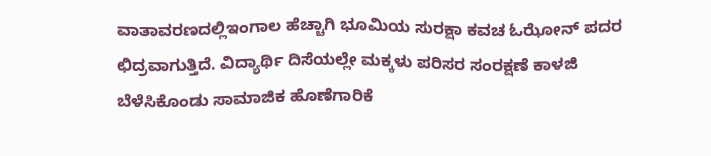ವಾತಾವರಣದಲ್ಲಿಇಂಗಾಲ ಹೆಚ್ಚಾಗಿ ಭೂಮಿಯ ಸುರಕ್ಷಾ ಕವಚ ಓಝೋನ್ ಪದರ ಛಿದ್ರವಾಗುತ್ತಿದೆ. ವಿದ್ಯಾರ್ಥಿ ದಿಸೆಯಲ್ಲೇ ಮಕ್ಕಳು ಪರಿಸರ ಸಂರಕ್ಷಣೆ ಕಾಳಜಿ ಬೆಳೆಸಿಕೊಂಡು ಸಾಮಾಜಿಕ ಹೊಣೆಗಾರಿಕೆ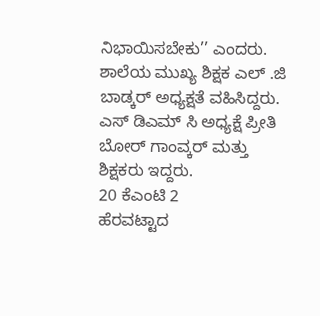ನಿಭಾಯಿಸಬೇಕು’’ ಎಂದರು.
ಶಾಲೆಯ ಮುಖ್ಯ ಶಿಕ್ಷಕ ಎಲ್ .ಜಿ ಬಾಡ್ಕರ್ ಅಧ್ಯಕ್ಷತೆ ವಹಿಸಿದ್ದರು. ಎಸ್ ಡಿಎಮ್ ಸಿ ಅಧ್ಯಕ್ಷೆ ಪ್ರೀತಿ ಬೋರ್ ಗಾಂವ್ಕರ್ ಮತ್ತು ಶಿಕ್ಷಕರು ಇದ್ದರು.
20 ಕೆಎಂಟಿ 2
ಹೆರವಟ್ಟಾದ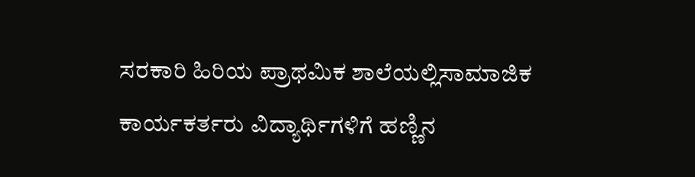ಸರಕಾರಿ ಹಿರಿಯ ಪ್ರಾಥಮಿಕ ಶಾಲೆಯಲ್ಲಿಸಾಮಾಜಿಕ ಕಾರ್ಯಕರ್ತರು ವಿದ್ಯಾರ್ಥಿಗಳಿಗೆ ಹಣ್ಣಿನ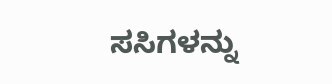ಸಸಿಗಳನ್ನು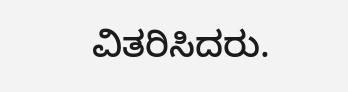ವಿತರಿಸಿದರು.